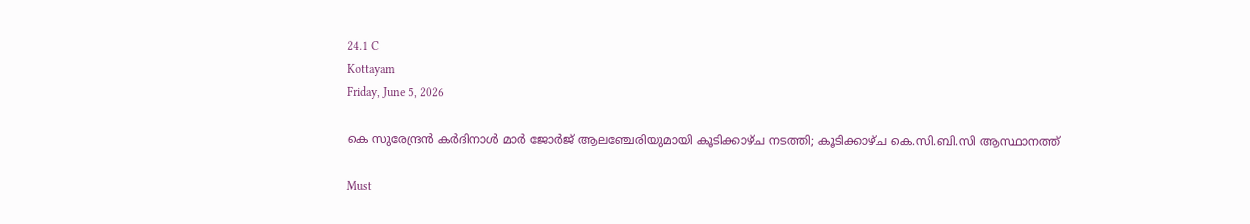24.1 C
Kottayam
Friday, June 5, 2026

കെ സുരേന്ദ്രന്‍ കര്‍ദിനാള്‍ മാര്‍ ജോര്‍ജ് ആലഞ്ചേരിയുമായി കൂടിക്കാഴ്ച നടത്തി; കൂടിക്കാഴ്ച കെ.സി.ബി.സി ആസ്ഥാനത്ത്

Must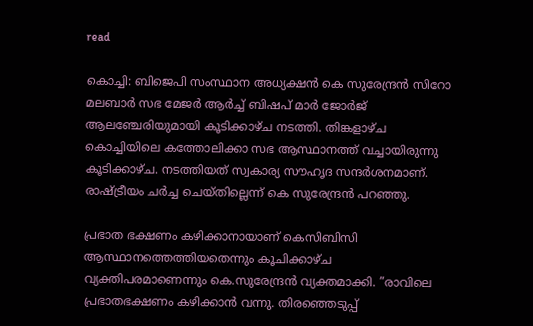read

കൊച്ചി: ബിജെപി സംസ്ഥാന അധ്യക്ഷന്‍ കെ സുരേന്ദ്രന്‍ സിറോ മലബാര്‍ സഭ മേജര്‍ ആര്‍ച്ച് ബിഷപ് മാര്‍ ജോര്‍ജ് ആലഞ്ചേരിയുമായി കൂടിക്കാഴ്ച നടത്തി. തിങ്കളാഴ്ച കൊച്ചിയിലെ കത്തോലിക്കാ സഭ ആസ്ഥാനത്ത് വച്ചായിരുന്നു കൂടിക്കാഴ്ച. നടത്തിയത് സ്വകാര്യ സൗഹൃദ സന്ദര്‍ശനമാണ്. രാഷ്ട്രീയം ചര്‍ച്ച ചെയ്തില്ലെന്ന് കെ സുരേന്ദ്രന്‍ പറഞ്ഞു.

പ്രഭാത ഭക്ഷണം കഴിക്കാനായാണ് കെസിബിസി ആസ്ഥാനത്തെത്തിയതെന്നും കൂചിക്കാഴ്ച വ്യക്തിപരമാണെന്നും കെ.സുരേന്ദ്രന്‍ വ്യക്തമാക്കി. ”രാവിലെ പ്രഭാതഭക്ഷണം കഴിക്കാന്‍ വന്നു. തിരഞ്ഞെടുപ്പ്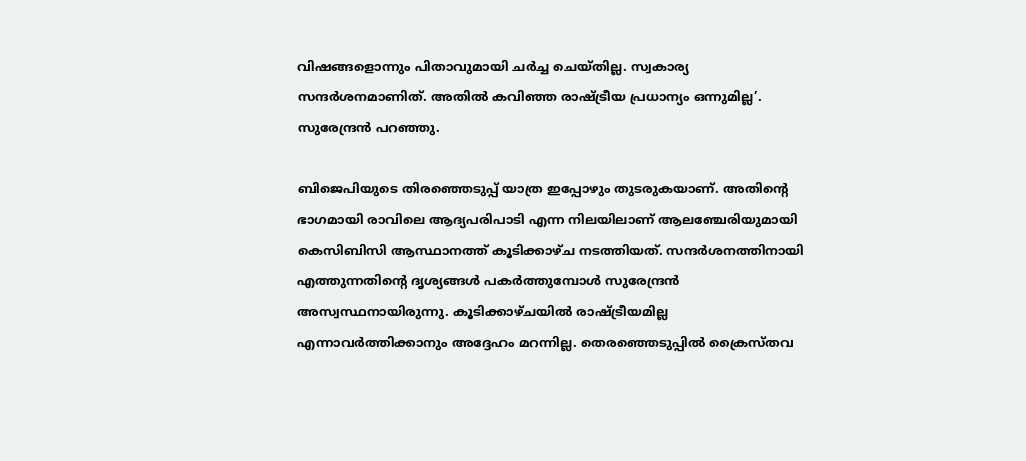വിഷങ്ങളൊന്നും പിതാവുമായി ചര്‍ച്ച ചെയ്തില്ല. സ്വകാര്യ സന്ദര്‍ശനമാണിത്. അതില്‍ കവിഞ്ഞ രാഷ്ട്രീയ പ്രധാന്യം ഒന്നുമില്ല’. സുരേന്ദ്രന്‍ പറഞ്ഞു.

ബിജെപിയുടെ തിരഞ്ഞെടുപ്പ് യാത്ര ഇപ്പോഴും തുടരുകയാണ്. അതിന്റെ ഭാഗമായി രാവിലെ ആദ്യപരിപാടി എന്ന നിലയിലാണ് ആലഞ്ചേരിയുമായി കെസിബിസി ആസ്ഥാനത്ത് കൂടിക്കാഴ്ച നടത്തിയത്. സന്ദര്‍ശനത്തിനായി എത്തുന്നതിന്റെ ദൃശ്യങ്ങള്‍ പകര്‍ത്തുമ്പോള്‍ സുരേന്ദ്രന്‍ അസ്വസ്ഥനായിരുന്നു. കൂടിക്കാഴ്ചയില്‍ രാഷ്ട്രീയമില്ല എന്നാവര്‍ത്തിക്കാനും അദ്ദേഹം മറന്നില്ല. തെരഞ്ഞെടുപ്പില്‍ ക്രൈസ്തവ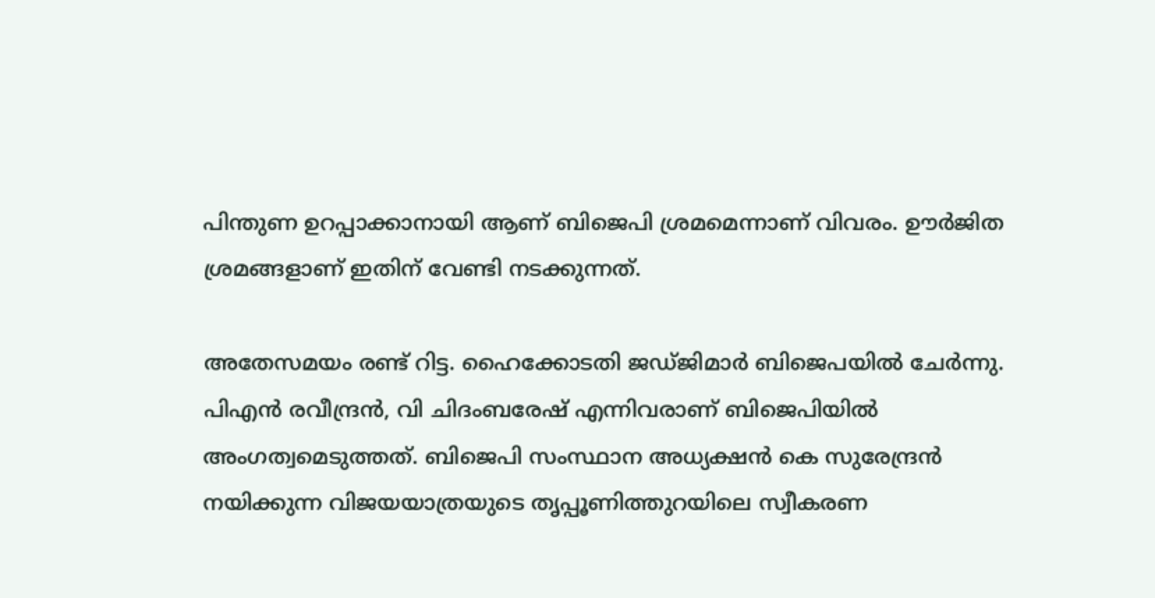പിന്തുണ ഉറപ്പാക്കാനായി ആണ് ബിജെപി ശ്രമമെന്നാണ് വിവരം. ഊര്‍ജിത ശ്രമങ്ങളാണ് ഇതിന് വേണ്ടി നടക്കുന്നത്.

അതേസമയം രണ്ട് റിട്ട. ഹൈക്കോടതി ജഡ്ജിമാര്‍ ബിജെപയില്‍ ചേര്‍ന്നു. പിഎന്‍ രവീന്ദ്രന്‍, വി ചിദംബരേഷ് എന്നിവരാണ് ബിജെപിയില്‍ അംഗത്വമെടുത്തത്. ബിജെപി സംസ്ഥാന അധ്യക്ഷന്‍ കെ സുരേന്ദ്രന്‍ നയിക്കുന്ന വിജയയാത്രയുടെ തൃപ്പൂണിത്തുറയിലെ സ്വീകരണ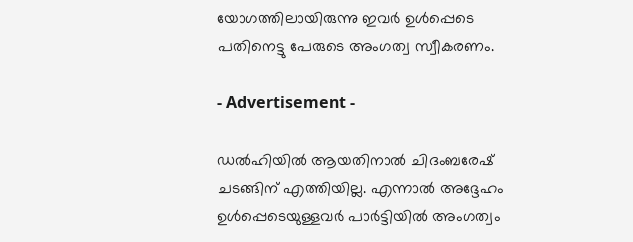യോഗത്തിലായിരുന്നു ഇവര്‍ ഉള്‍പ്പെടെ പതിനെട്ടു പേരുടെ അംഗത്വ സ്വീകരണം.

- Advertisement -

ഡല്‍ഹിയില്‍ ആയതിനാല്‍ ചിദംബരേഷ് ചടങ്ങിന് എത്തിയില്ല. എന്നാല്‍ അദ്ദേഹം ഉള്‍പ്പെടെയുള്ളവര്‍ പാര്‍ട്ടിയില്‍ അംഗത്വം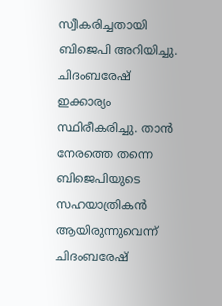സ്വീകരിച്ചതായി ബിജെപി അറിയിച്ചു. ചിദംബരേഷ് ഇക്കാര്യം സ്ഥിരീകരിച്ചു. താന്‍ നേരത്തെ തന്നെ ബിജെപിയുടെ സഹയാത്രികന്‍ ആയിരുന്നുവെന്ന് ചിദംബരേഷ്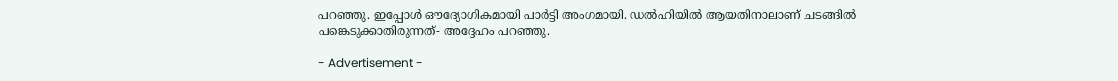പറഞ്ഞു. ഇപ്പോള്‍ ഔദ്യോഗികമായി പാര്‍ട്ടി അംഗമായി. ഡല്‍ഹിയില്‍ ആയതിനാലാണ് ചടങ്ങില്‍ പങ്കെടുക്കാതിരുന്നത്- അദ്ദേഹം പറഞ്ഞു.

- Advertisement -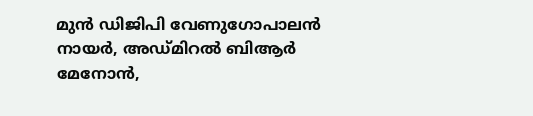മുന്‍ ഡിജിപി വേണുഗോപാലന്‍ നായര്‍, അഡ്മിറല്‍ ബിആര്‍ മേനോന്‍,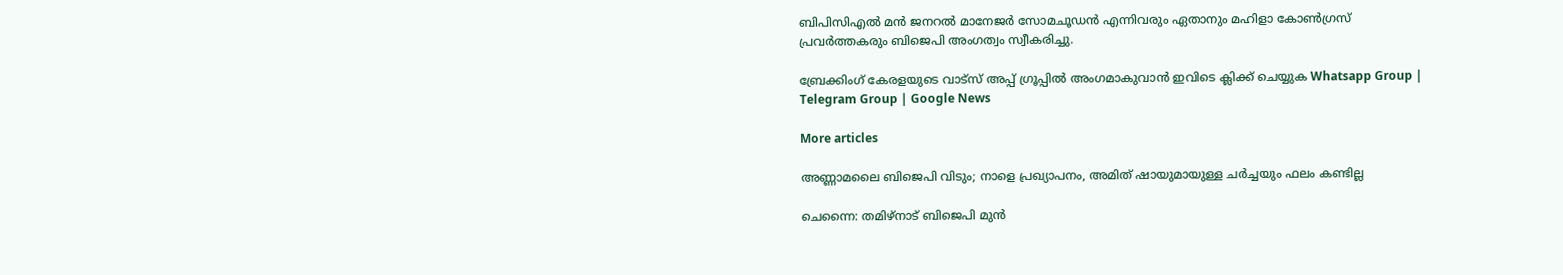ബിപിസിഎല്‍ മന്‍ ജനറല്‍ മാനേജര്‍ സോമചൂഡന്‍ എന്നിവരും ഏതാനും മഹിളാ കോണ്‍ഗ്രസ് പ്രവര്‍ത്തകരും ബിജെപി അംഗത്വം സ്വീകരിച്ചു.

ബ്രേക്കിംഗ് കേരളയുടെ വാട്സ് അപ്പ് ഗ്രൂപ്പിൽ അംഗമാകുവാൻ ഇവിടെ ക്ലിക്ക് ചെയ്യുക Whatsapp Group | Telegram Group | Google News

More articles

അണ്ണാമലൈ ബിജെപി വിടും; നാളെ പ്രഖ്യാപനം, അമിത് ഷായുമായുള്ള ചർച്ചയും ഫലം കണ്ടില്ല

ചെന്നൈ: തമിഴ്നാട് ബിജെപി മുൻ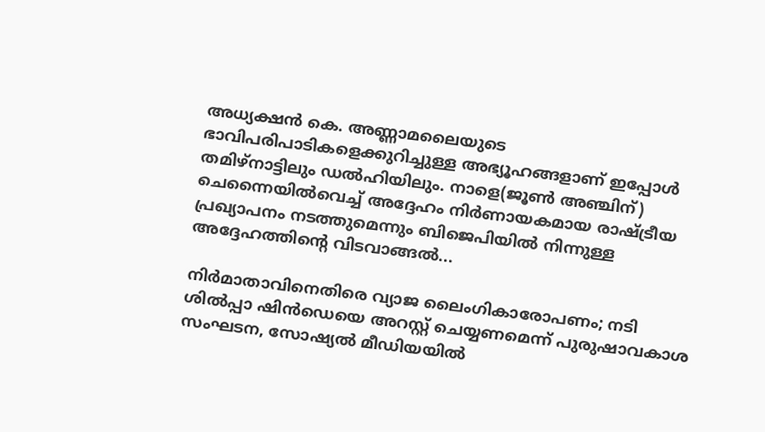അധ്യക്ഷൻ കെ. അണ്ണാമലൈയുടെ ഭാവിപരിപാടികളെക്കുറിച്ചുള്ള അഭ്യൂഹങ്ങളാണ് ഇപ്പോൾ തമിഴ്‌നാട്ടിലും ഡൽഹിയിലും. നാളെ(ജൂൺ അഞ്ചിന്) ചെന്നൈയിൽവെച്ച് അദ്ദേഹം നിർണായകമായ രാഷ്ട്രീയ പ്രഖ്യാപനം നടത്തുമെന്നും ബിജെപിയിൽ നിന്നുള്ള അദ്ദേഹത്തിന്റെ വിടവാങ്ങൽ...

നിർമാതാവിനെതിരെ വ്യാജ ലൈംഗികാരോപണം; നടി ശിൽപ്പാ ഷിൻഡെയെ അറസ്റ്റ് ചെയ്യണമെന്ന് പുരുഷാവകാശ സംഘടന, സോഷ്യൽ മീഡിയയിൽ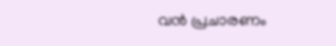വൻ പ്രചാരണം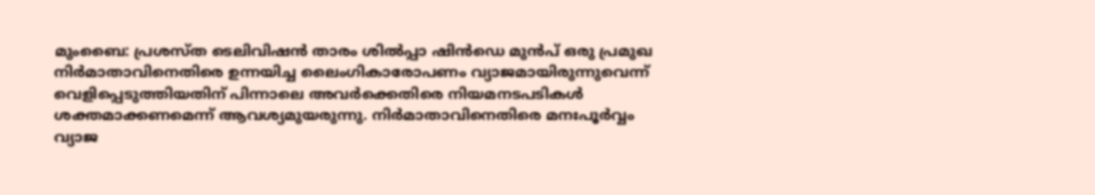മുംബൈ: പ്രശസ്ത ടെലിവിഷൻ താരം ശിൽപ്പാ ഷിൻഡെ മുൻപ് ഒരു പ്രമുഖ നിർമാതാവിനെതിരെ ഉന്നയിച്ച ലൈംഗികാരോപണം വ്യാജമായിരുന്നുവെന്ന് വെളിപ്പെടുത്തിയതിന് പിന്നാലെ അവർക്കെതിരെ നിയമനടപടികൾ ശക്തമാക്കണമെന്ന് ആവശ്യമുയരുന്നു. നിർമാതാവിനെതിരെ മനഃപൂർവ്വം വ്യാജ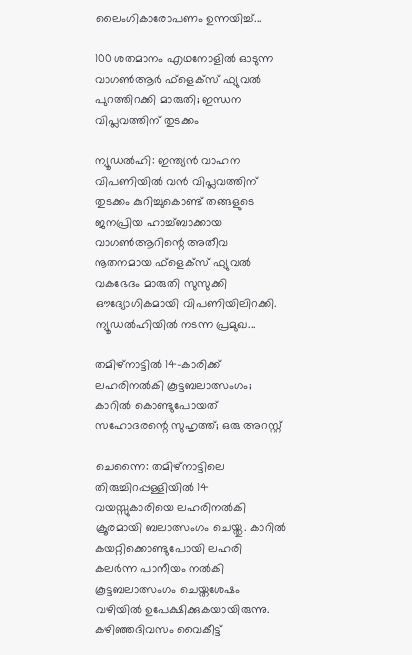ലൈംഗികാരോപണം ഉന്നയിച്ച്...

100 ശതമാനം എഥനോളിൽ ഓടുന്ന വാഗൺആർ ഫ്ളെക്സ് ഫ്യുവൽ പുറത്തിറക്കി മാരുതി; ഇന്ധന വിപ്ലവത്തിന് തുടക്കം

ന്യൂഡൽഹി: ഇന്ത്യൻ വാഹന വിപണിയിൽ വൻ വിപ്ലവത്തിന് തുടക്കം കുറിച്ചുകൊണ്ട് തങ്ങളുടെ ജനപ്രിയ ഹാച്ച്ബാക്കായ വാഗൺആറിന്റെ അതീവ നൂതനമായ ഫ്‌ളെക്‌സ് ഫ്യുവൽ വകഭേദം മാരുതി സുസുക്കി ഔദ്യോഗികമായി വിപണിയിലിറക്കി. ന്യൂഡൽഹിയിൽ നടന്ന പ്രമുഖ...

തമിഴ്നാട്ടിൽ 14-കാരിക്ക് ലഹരിനൽകി കൂട്ടബലാത്സംഗം; കാറിൽ കൊണ്ടുപോയത് സഹോദരന്റെ സുഹൃത്ത്; ഒരു അറസ്റ്റ്

ചെന്നൈ: തമിഴ്നാട്ടിലെ തിരുച്ചിറപ്പള്ളിയിൽ 14 വയസ്സുകാരിയെ ലഹരിനൽകി ക്രൂരമായി ബലാത്സംഗം ചെയ്തു. കാറിൽ കയറ്റിക്കൊണ്ടുപോയി ലഹരി കലർന്ന പാനീയം നൽകി കൂട്ടബലാത്സംഗം ചെയ്തശേഷം വഴിയിൽ ഉപേക്ഷിക്കുകയായിരുന്നു. കഴിഞ്ഞദിവസം വൈകീട്ട്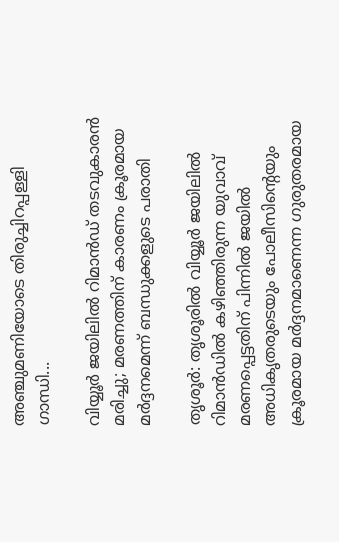അഞ്ചുമണിയോടെ തിരുച്ചിറപ്പള്ളി ഗാന്ധി...

വിയ്യൂർ ജയിലിൽ റിമാൻഡ് തടവുകാരൻ മരിച്ചു; മരണത്തിന് കാരണം ക്രൂരമായ മർദ്ദനമെന്ന് ബന്ധുക്കളുടെ പരാതി

തൃശൂർ: തൃശൂരിൽ വിയ്യൂർ ജയിലിൽ റിമാൻഡിൽ കഴിഞ്ഞിരുന്ന യുവാവ് മരണപ്പെട്ടതിന് പിന്നിൽ ജയിൽ അധികൃതരുടെയും പോലീസിന്റെയും ക്രൂരമായ മർദ്ദനമാണെന്ന ഗുരുതരമായ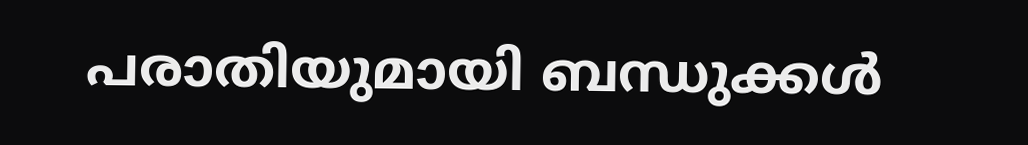പരാതിയുമായി ബന്ധുക്കൾ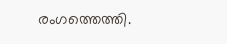രംഗത്തെത്തി.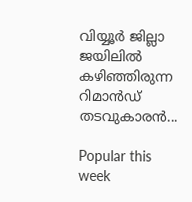വിയ്യൂർ ജില്ലാ ജയിലിൽ കഴിഞ്ഞിരുന്ന റിമാൻഡ് തടവുകാരൻ...

Popular this week